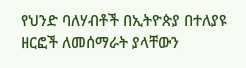የህንድ ባለሃብቶች በኢትዮጵያ በተለያዩ ዘርፎች ለመሰማራት ያላቸውን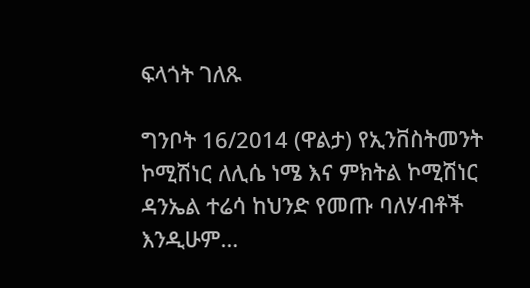ፍላጎት ገለጹ

ግንቦት 16/2014 (ዋልታ) የኢንቨስትመንት ኮሚሽነር ለሊሴ ነሜ እና ምክትል ኮሚሽነር ዳንኤል ተሬሳ ከህንድ የመጡ ባለሃብቶች እንዲሁም…